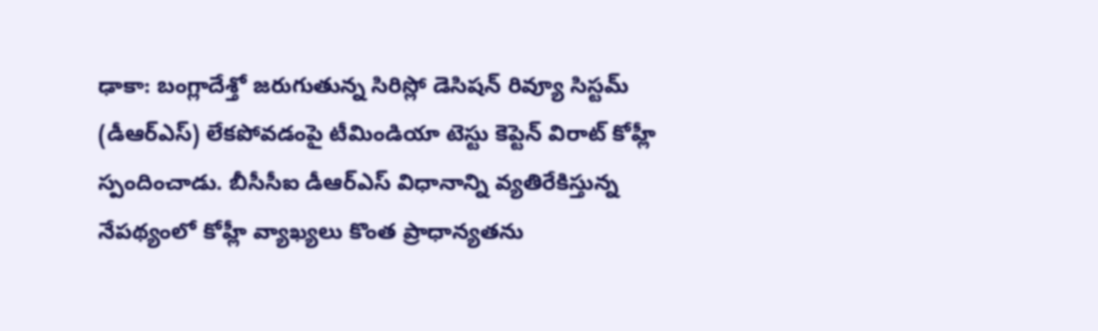ఢాకా: బంగ్లాదేశ్తో జరుగుతున్న సిరిస్లో డెసిషన్ రివ్యూ సిస్టమ్ (డీఆర్ఎస్) లేకపోవడంపై టీమిండియా టెస్టు కెప్టెన్ విరాట్ కోహ్లీ స్పందించాడు. బీసీసీఐ డీఆర్ఎస్ విధానాన్ని వ్యతిరేకిస్తున్న నేపథ్యంలో కోహ్లీ వ్యాఖ్యలు కొంత ప్రాధాన్యతను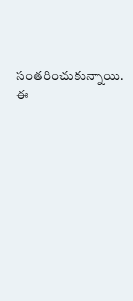సంతరించుకున్నాయి.
ఈ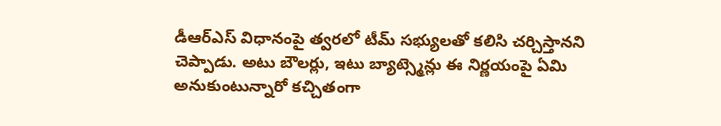డీఆర్ఎస్ విధానంపై త్వరలో టీమ్ సభ్యులతో కలిసి చర్చిస్తానని చెప్పాడు. అటు బౌలర్లు, ఇటు బ్యాట్స్మెన్లు ఈ నిర్ణయంపై ఏమి అనుకుంటున్నారో కచ్చితంగా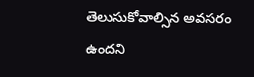తెలుసుకోవాల్సిన అవసరం ఉందని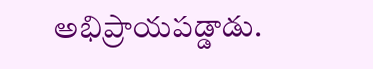అభిప్రాయపడ్డాడు.